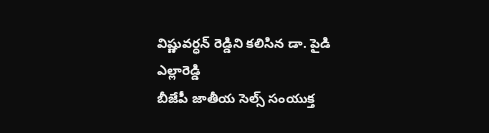విష్ణువర్ధన్ రెడ్డిని కలిసిన డా. పైడి ఎల్లారెడ్డి
బీజేపీ జాతీయ సెల్స్ సంయుక్త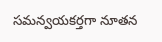సమన్వయకర్తగా నూతన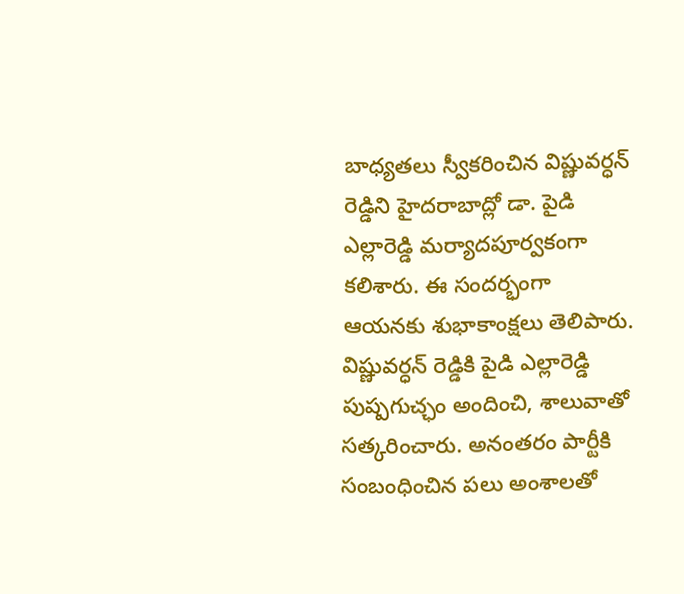బాధ్యతలు స్వీకరించిన విష్ణువర్ధన్ రెడ్డిని హైదరాబాద్లో డా. పైడి ఎల్లారెడ్డి మర్యాదపూర్వకంగా కలిశారు. ఈ సందర్భంగా ఆయనకు శుభాకాంక్షలు తెలిపారు.
విష్ణువర్ధన్ రెడ్డికి పైడి ఎల్లారెడ్డి పుష్పగుచ్ఛం అందించి, శాలువాతో సత్కరించారు. అనంతరం పార్టీకి సంబంధించిన పలు అంశాలతో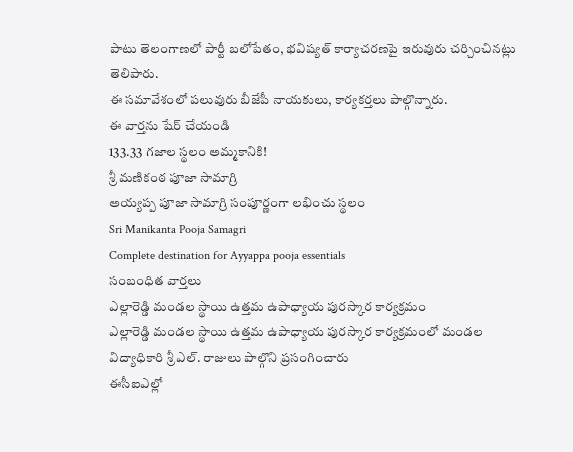పాటు తెలంగాణలో పార్టీ బలోపేతం, భవిష్యత్ కార్యాచరణపై ఇరువురు చర్చించినట్లు తెలిపారు.
ఈ సమావేశంలో పలువురు బీజేపీ నాయకులు, కార్యకర్తలు పాల్గొన్నారు.
ఈ వార్తను షేర్ చేయండి
133.33 గజాల స్థలం అమ్మకానికి!
శ్రీ మణికంఠ పూజా సామాగ్రి
అయ్యప్ప పూజా సామాగ్రి సంపూర్ణంగా లభించు స్థలం
Sri Manikanta Pooja Samagri
Complete destination for Ayyappa pooja essentials
సంబంధిత వార్తలు
ఎల్లారెడ్డి మండల స్థాయి ఉత్తమ ఉపాధ్యాయ పురస్కార కార్యక్రమం
ఎల్లారెడ్డి మండల స్థాయి ఉత్తమ ఉపాధ్యాయ పురస్కార కార్యక్రమంలో మండల విద్యాధికారి శ్రీ ఎల్. రాజులు పాల్గొని ప్రసంగించారు
ఈసీఐఎల్లో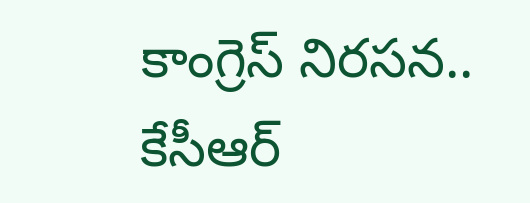కాంగ్రెస్ నిరసన.. కేసీఆర్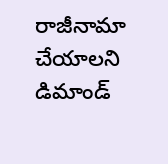రాజీనామా చేయాలని డిమాండ్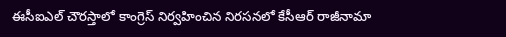ఈసీఐఎల్ చౌరస్తాలో కాంగ్రెస్ నిర్వహించిన నిరసనలో కేసీఆర్ రాజీనామా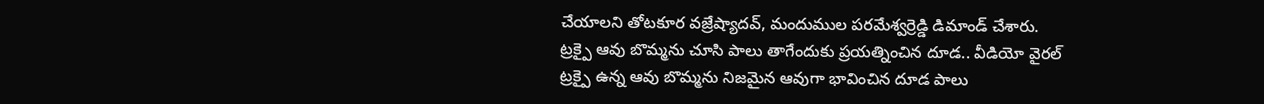చేయాలని తోటకూర వజ్రేష్యాదవ్, మందుముల పరమేశ్వర్రెడ్డి డిమాండ్ చేశారు.
ట్రక్పై ఆవు బొమ్మను చూసి పాలు తాగేందుకు ప్రయత్నించిన దూడ.. వీడియో వైరల్
ట్రక్పై ఉన్న ఆవు బొమ్మను నిజమైన ఆవుగా భావించిన దూడ పాలు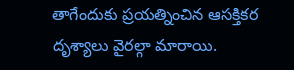తాగేందుకు ప్రయత్నించిన ఆసక్తికర దృశ్యాలు వైరల్గా మారాయి.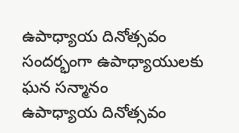ఉపాధ్యాయ దినోత్సవం సందర్భంగా ఉపాధ్యాయులకు ఘన సన్మానం
ఉపాధ్యాయ దినోత్సవం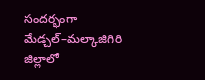సందర్భంగా మేడ్చల్–మల్కాజిగిరి జిల్లాలో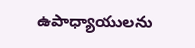ఉపాధ్యాయులను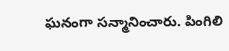ఘనంగా సన్మానించారు. పింగిలి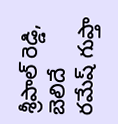శ్రీపాల్ రెడ్డి, బెలిదే రమేష్ గుప్తా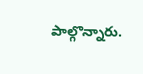పాల్గొన్నారు.